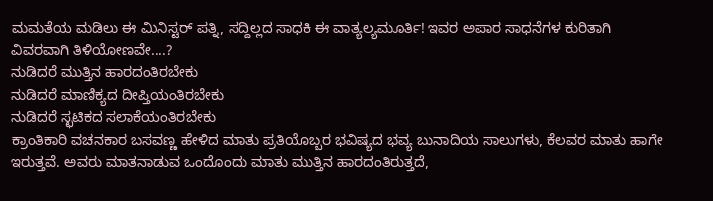ಮಮತೆಯ ಮಡಿಲು ಈ ಮಿನಿಸ್ಟರ್ ಪತ್ನಿ, ಸದ್ದಿಲ್ಲದ ಸಾಧಕಿ ಈ ವಾತ್ಯಲ್ಯಮೂರ್ತಿ! ಇವರ ಅಪಾರ ಸಾಧನೆಗಳ ಕುರಿತಾಗಿ ವಿವರವಾಗಿ ತಿಳಿಯೋಣವೇ....?
ನುಡಿದರೆ ಮುತ್ತಿನ ಹಾರದಂತಿರಬೇಕು
ನುಡಿದರೆ ಮಾಣಿಕ್ಯದ ದೀಪ್ತಿಯಂತಿರಬೇಕು
ನುಡಿದರೆ ಸ್ಛಟಿಕದ ಸಲಾಕೆಯಂತಿರಬೇಕು
ಕ್ರಾಂತಿಕಾರಿ ವಚನಕಾರ ಬಸವಣ್ಣ ಹೇಳಿದ ಮಾತು ಪ್ರತಿಯೊಬ್ಬರ ಭವಿಷ್ಯದ ಭವ್ಯ ಬುನಾದಿಯ ಸಾಲುಗಳು, ಕೆಲವರ ಮಾತು ಹಾಗೇ ಇರುತ್ತವೆ. ಅವರು ಮಾತನಾಡುವ ಒಂದೊಂದು ಮಾತು ಮುತ್ತಿನ ಹಾರದಂತಿರುತ್ತದೆ,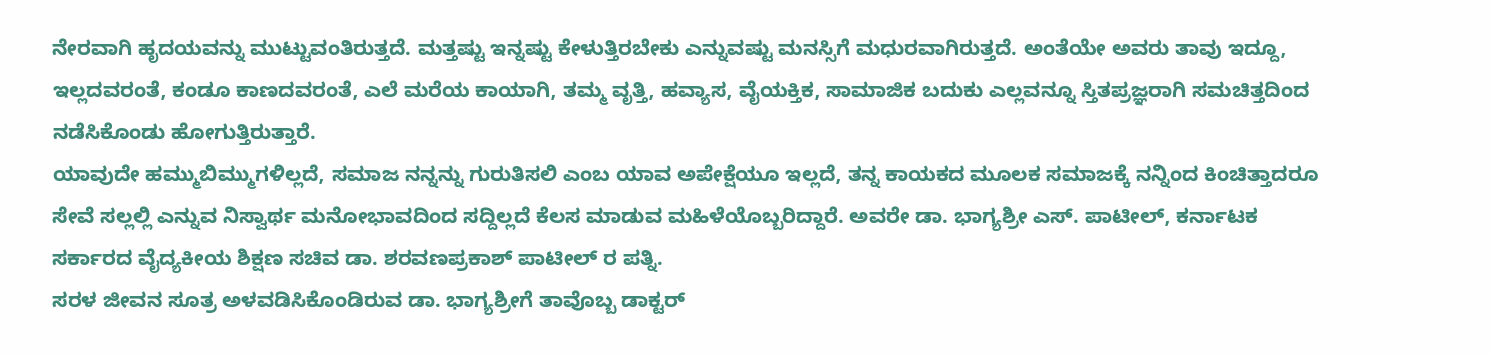ನೇರವಾಗಿ ಹೃದಯವನ್ನು ಮುಟ್ಟುವಂತಿರುತ್ತದೆ. ಮತ್ತಷ್ಟು ಇನ್ನಷ್ಟು ಕೇಳುತ್ತಿರಬೇಕು ಎನ್ನುವಷ್ಟು ಮನಸ್ಸಿಗೆ ಮಧುರವಾಗಿರುತ್ತದೆ. ಅಂತೆಯೇ ಅವರು ತಾವು ಇದ್ದೂ, ಇಲ್ಲದವರಂತೆ, ಕಂಡೂ ಕಾಣದವರಂತೆ, ಎಲೆ ಮರೆಯ ಕಾಯಾಗಿ, ತಮ್ಮ ವೃತ್ತಿ, ಹವ್ಯಾಸ, ವೈಯಕ್ತಿಕ, ಸಾಮಾಜಿಕ ಬದುಕು ಎಲ್ಲವನ್ನೂ ಸ್ತಿತಪ್ರಜ್ಞರಾಗಿ ಸಮಚಿತ್ತದಿಂದ ನಡೆಸಿಕೊಂಡು ಹೋಗುತ್ತಿರುತ್ತಾರೆ.
ಯಾವುದೇ ಹಮ್ಮುಬಿಮ್ಮುಗಳಿಲ್ಲದೆ, ಸಮಾಜ ನನ್ನನ್ನು ಗುರುತಿಸಲಿ ಎಂಬ ಯಾವ ಅಪೇಕ್ಷೆಯೂ ಇಲ್ಲದೆ, ತನ್ನ ಕಾಯಕದ ಮೂಲಕ ಸಮಾಜಕ್ಕೆ ನನ್ನಿಂದ ಕಿಂಚಿತ್ತಾದರೂ ಸೇವೆ ಸಲ್ಲಲ್ಲಿ ಎನ್ನುವ ನಿಸ್ವಾರ್ಥ ಮನೋಭಾವದಿಂದ ಸದ್ದಿಲ್ಲದೆ ಕೆಲಸ ಮಾಡುವ ಮಹಿಳೆಯೊಬ್ಬರಿದ್ದಾರೆ. ಅವರೇ ಡಾ. ಭಾಗ್ಯಶ್ರೀ ಎಸ್. ಪಾಟೀಲ್, ಕರ್ನಾಟಕ ಸರ್ಕಾರದ ವೈದ್ಯಕೀಯ ಶಿಕ್ಷಣ ಸಚಿವ ಡಾ. ಶರವಣಪ್ರಕಾಶ್ ಪಾಟೀಲ್ ರ ಪತ್ನಿ.
ಸರಳ ಜೀವನ ಸೂತ್ರ ಅಳವಡಿಸಿಕೊಂಡಿರುವ ಡಾ. ಭಾಗ್ಯಶ್ರೀಗೆ ತಾವೊಬ್ಬ ಡಾಕ್ಟರ್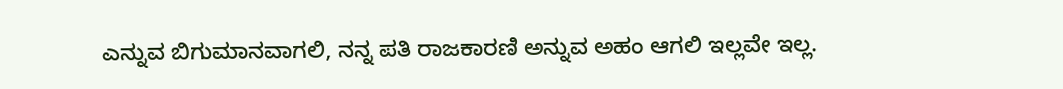ಎನ್ನುವ ಬಿಗುಮಾನವಾಗಲಿ, ನನ್ನ ಪತಿ ರಾಜಕಾರಣಿ ಅನ್ನುವ ಅಹಂ ಆಗಲಿ ಇಲ್ಲವೇ ಇಲ್ಲ.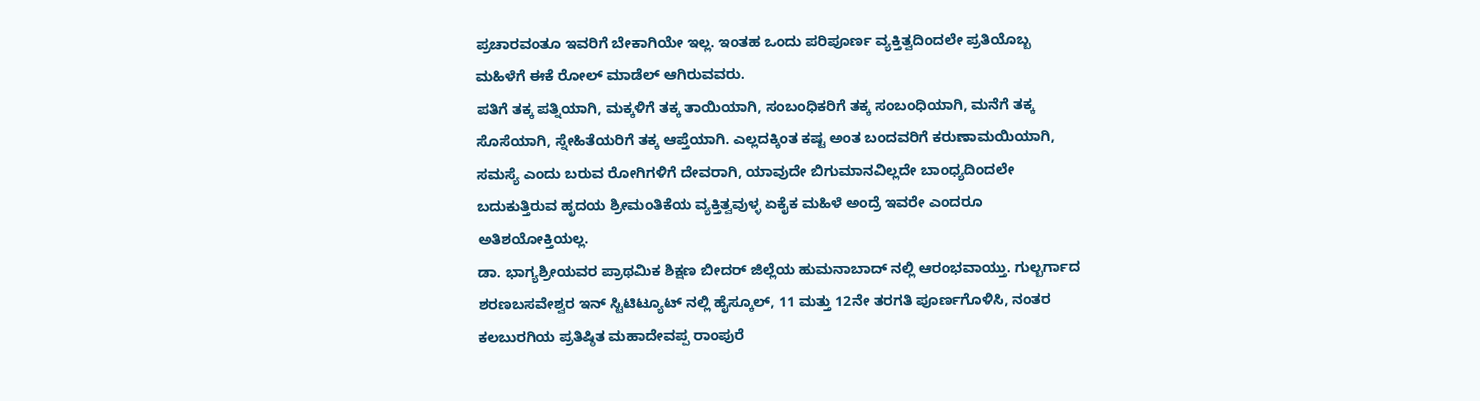ಪ್ರಚಾರವಂತೂ ಇವರಿಗೆ ಬೇಕಾಗಿಯೇ ಇಲ್ಲ. ಇಂತಹ ಒಂದು ಪರಿಪೂರ್ಣ ವ್ಯಕ್ತಿತ್ವದಿಂದಲೇ ಪ್ರತಿಯೊಬ್ಬ ಮಹಿಳೆಗೆ ಈಕೆ ರೋಲ್ ಮಾಡೆಲ್ ಆಗಿರುವವರು.
ಪತಿಗೆ ತಕ್ಕ ಪತ್ನಿಯಾಗಿ, ಮಕ್ಕಳಿಗೆ ತಕ್ಕ ತಾಯಿಯಾಗಿ, ಸಂಬಂಧಿಕರಿಗೆ ತಕ್ಕ ಸಂಬಂಧಿಯಾಗಿ, ಮನೆಗೆ ತಕ್ಕ ಸೊಸೆಯಾಗಿ, ಸ್ನೇಹಿತೆಯರಿಗೆ ತಕ್ಕ ಆಪ್ತೆಯಾಗಿ. ಎಲ್ಲದಕ್ಕಿಂತ ಕಷ್ಟ ಅಂತ ಬಂದವರಿಗೆ ಕರುಣಾಮಯಿಯಾಗಿ, ಸಮಸ್ಯೆ ಎಂದು ಬರುವ ರೋಗಿಗಳಿಗೆ ದೇವರಾಗಿ, ಯಾವುದೇ ಬಿಗುಮಾನವಿಲ್ಲದೇ ಬಾಂಧ್ಯದಿಂದಲೇ ಬದುಕುತ್ತಿರುವ ಹೃದಯ ಶ್ರೀಮಂತಿಕೆಯ ವ್ಯಕ್ತಿತ್ವವುಳ್ಳ ಏಕೈಕ ಮಹಿಳೆ ಅಂದ್ರೆ ಇವರೇ ಎಂದರೂ ಅತಿಶಯೋಕ್ತಿಯಲ್ಲ.
ಡಾ. ಭಾಗ್ಯಶ್ರೀಯವರ ಪ್ರಾಥಮಿಕ ಶಿಕ್ಷಣ ಬೀದರ್ ಜಿಲ್ಲೆಯ ಹುಮನಾಬಾದ್ ನಲ್ಲಿ ಆರಂಭವಾಯ್ತು. ಗುಲ್ಬರ್ಗಾದ ಶರಣಬಸವೇಶ್ವರ ಇನ್ ಸ್ಟಿಟಿಟ್ಯೂಟ್ ನಲ್ಲಿ ಹೈಸ್ಕೂಲ್, 11 ಮತ್ತು 12ನೇ ತರಗತಿ ಪೂರ್ಣಗೊಳಿಸಿ, ನಂತರ ಕಲಬುರಗಿಯ ಪ್ರತಿಷ್ಠಿತ ಮಹಾದೇವಪ್ಪ ರಾಂಪುರೆ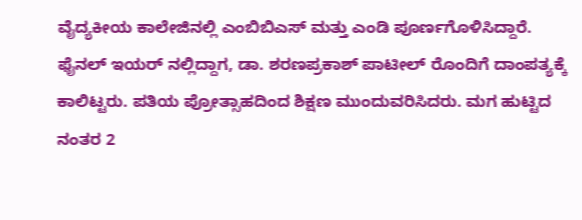ವೈದ್ಯಕೀಯ ಕಾಲೇಜಿನಲ್ಲಿ ಎಂಬಿಬಿಎಸ್ ಮತ್ತು ಎಂಡಿ ಪೂರ್ಣಗೊಳಿಸಿದ್ದಾರೆ. ಫೈನಲ್ ಇಯರ್ ನಲ್ಲಿದ್ದಾಗ, ಡಾ. ಶರಣಪ್ರಕಾಶ್ ಪಾಟೀಲ್ ರೊಂದಿಗೆ ದಾಂಪತ್ಯಕ್ಕೆ ಕಾಲಿಟ್ಟರು. ಪತಿಯ ಪ್ರೋತ್ಸಾಹದಿಂದ ಶಿಕ್ಷಣ ಮುಂದುವರಿಸಿದರು. ಮಗ ಹುಟ್ಟಿದ ನಂತರ 2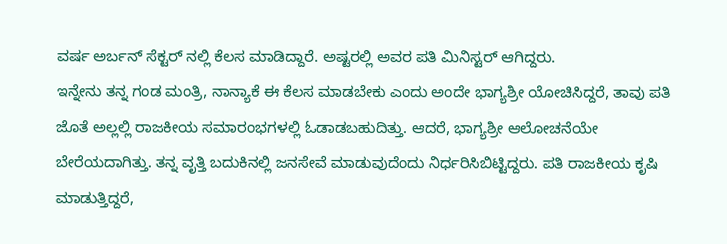ವರ್ಷ ಅರ್ಬನ್ ಸೆಕ್ಟರ್ ನಲ್ಲಿ ಕೆಲಸ ಮಾಡಿದ್ದಾರೆ. ಅಷ್ಟರಲ್ಲಿ ಅವರ ಪತಿ ಮಿನಿಸ್ಟರ್ ಆಗಿದ್ದರು.
ಇನ್ನೇನು ತನ್ನ ಗಂಡ ಮಂತ್ರಿ, ನಾನ್ಯಾಕೆ ಈ ಕೆಲಸ ಮಾಡಬೇಕು ಎಂದು ಅಂದೇ ಭಾಗ್ಯಶ್ರೀ ಯೋಚಿಸಿದ್ದರೆ, ತಾವು ಪತಿ ಜೊತೆ ಅಲ್ಲಲ್ಲಿ ರಾಜಕೀಯ ಸಮಾರಂಭಗಳಲ್ಲಿ ಓಡಾಡಬಹುದಿತ್ತು. ಆದರೆ, ಭಾಗ್ಯಶ್ರೀ ಆಲೋಚನೆಯೇ ಬೇರೆಯದಾಗಿತ್ತು. ತನ್ನ ವೃತ್ತಿ ಬದುಕಿನಲ್ಲಿ ಜನಸೇವೆ ಮಾಡುವುದೆಂದು ನಿರ್ಧರಿಸಿಬಿಟ್ಟಿದ್ದರು. ಪತಿ ರಾಜಕೀಯ ಕೃಷಿ ಮಾಡುತ್ತಿದ್ದರೆ,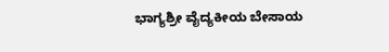ಭಾಗ್ಯಶ್ರೀ ವೈದ್ಯಕೀಯ ಬೇಸಾಯ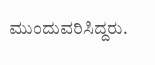ಮುಂದುವರಿಸಿದ್ದರು.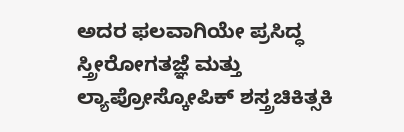ಅದರ ಫಲವಾಗಿಯೇ ಪ್ರಸಿದ್ಧ ಸ್ತ್ರೀರೋಗತಜ್ಞೆ ಮತ್ತು ಲ್ಯಾಪ್ರೋಸ್ಕೋಪಿಕ್ ಶಸ್ತ್ರಚಿಕಿತ್ಸಕಿ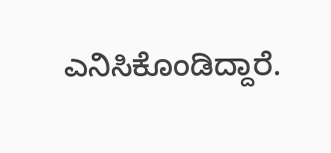ಎನಿಸಿಕೊಂಡಿದ್ದಾರೆ.